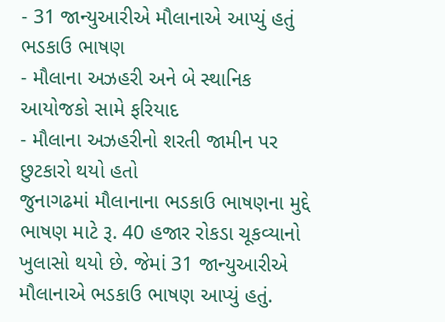- 31 જાન્યુઆરીએ મૌલાનાએ આપ્યું હતું ભડકાઉ ભાષણ
- મૌલાના અઝહરી અને બે સ્થાનિક આયોજકો સામે ફરિયાદ
- મૌલાના અઝહરીનો શરતી જામીન પર છુટકારો થયો હતો
જુનાગઢમાં મૌલાનાના ભડકાઉ ભાષણના મુદ્દે ભાષણ માટે રૂ. 40 હજાર રોકડા ચૂકવ્યાનો ખુલાસો થયો છે. જેમાં 31 જાન્યુઆરીએ મૌલાનાએ ભડકાઉ ભાષણ આપ્યું હતું.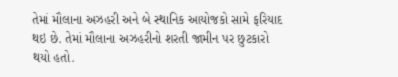તેમાં મૌલાના અઝહરી અને બે સ્થાનિક આયોજકો સામે ફરિયાદ થઇ છે. તેમાં મૌલાના અઝહરીનો શરતી જામીન પર છુટકારો થયો હતો.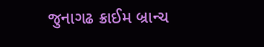જુનાગઢ ક્રાઈમ બ્રાન્ચ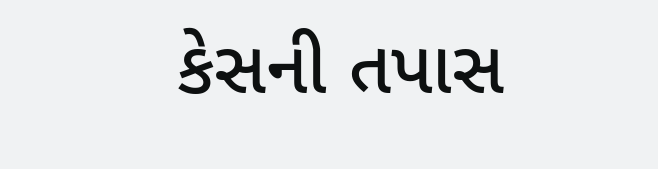કેસની તપાસ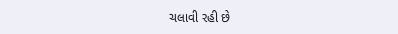ચલાવી રહી છે